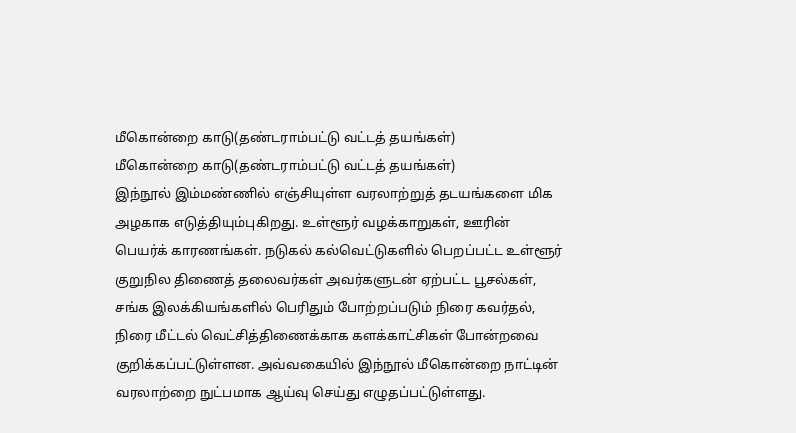மீகொன்றை காடு(தண்டராம்பட்டு வட்டத் தயங்கள்)
மீகொன்றை காடு(தண்டராம்பட்டு வட்டத் தயங்கள்)
இந்நூல் இம்மண்ணில் எஞ்சியுள்ள வரலாற்றுத் தடயங்களை மிக அழகாக எடுத்தியும்புகிறது. உள்ளூர் வழக்காறுகள், ஊரின் பெயர்க் காரணங்கள். நடுகல் கல்வெட்டுகளில் பெறப்பட்ட உள்ளூர் குறுநில திணைத் தலைவர்கள் அவர்களுடன் ஏற்பட்ட பூசல்கள், சங்க இலக்கியங்களில் பெரிதும் போற்றப்படும் நிரை கவர்தல், நிரை மீட்டல் வெட்சித்திணைக்காக களக்காட்சிகள் போன்றவை குறிக்கப்பட்டுள்ளன. அவ்வகையில் இந்நூல் மீகொன்றை நாட்டின் வரலாற்றை நுட்பமாக ஆய்வு செய்து எழுதப்பட்டுள்ளது.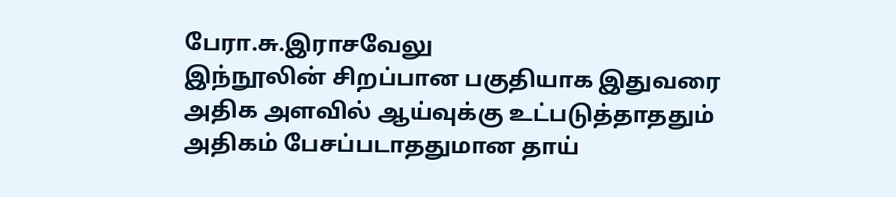பேரா.சு.இராசவேலு
இந்நூலின் சிறப்பான பகுதியாக இதுவரை அதிக அளவில் ஆய்வுக்கு உட்படுத்தாததும் அதிகம் பேசப்படாததுமான தாய்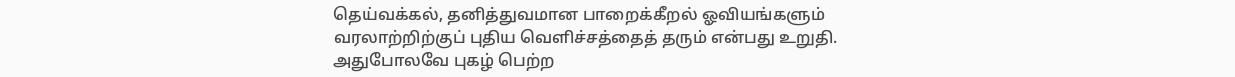தெய்வக்கல், தனித்துவமான பாறைக்கீறல் ஓவியங்களும் வரலாற்றிற்குப் புதிய வெளிச்சத்தைத் தரும் என்பது உறுதி. அதுபோலவே புகழ் பெற்ற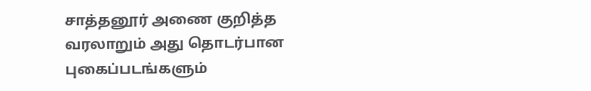சாத்தனூர் அணை குறித்த வரலாறும் அது தொடர்பான புகைப்படங்களும்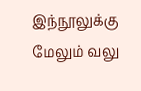இந்நூலுக்கு மேலும் வலு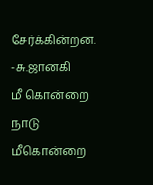சேர்க்கின்றன.
-சு.ஜானகி
மீ கொன்றை நாடு
மீகொன்றை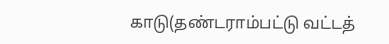காடு(தண்டராம்பட்டு வட்டத்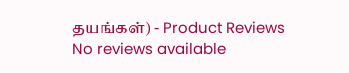தயங்கள்) - Product Reviews
No reviews available